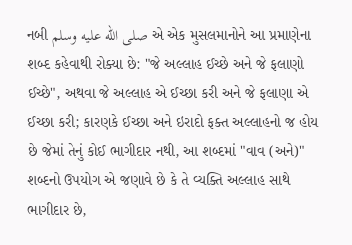નબી صلى الله عليه وسلم એ એક મુસલમાનોને આ પ્રમાણેના શબ્દ કહેવાથી રોક્યા છે: "જે અલ્લાહ ઈચ્છે અને જે ફલાણો ઈચ્છે", અથવા જે અલ્લાહ એ ઈચ્છા કરી અને જે ફલાણા એ ઈચ્છા કરી; કારણકે ઈચ્છા અને ઇરાદો ફક્ત અલ્લાહનો જ હોય છે જેમાં તેનું કોઈ ભાગીદાર નથી, આ શબ્દમાં "વાવ (અને)" શબ્દનો ઉપયોગ એ જણાવે છે કે તે વ્યક્તિ અલ્લાહ સાથે ભાગીદાર છે,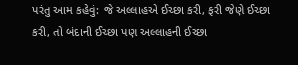પરંતુ આમ કહેવું: જે અલ્લાહએ ઈચ્છા કરી, ફરી જેણે ઈચ્છા કરી, તો બંદાની ઈચ્છા પણ અલ્લાહની ઈચ્છા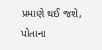પ્રમાણે થઈ જશે, પોતાના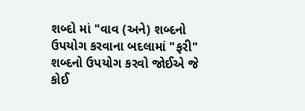શબ્દો માં "વાવ (અને) શબ્દનો ઉપયોગ કરવાના બદલામાં "ફરી" શબ્દનો ઉપયોગ કરવો જોઈએ જે કોઈ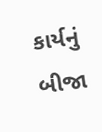કાર્યનું બીજા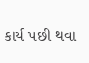કાર્ય પછી થવા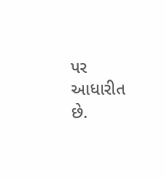પર આધારીત છે.